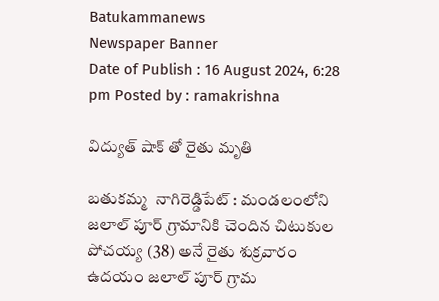Batukammanews
Newspaper Banner
Date of Publish : 16 August 2024, 6:28 pm Posted by : ramakrishna

విద్యుత్ షాక్ తో రైతు మృతి

బతుకమ్మ  నాగిరెడ్డిపేట్ : మండలంలోని జలాల్ పూర్ గ్రామానికి చెందిన చిటుకుల పోచయ్య (38) అనే రైతు శుక్రవారం ఉదయం జలాల్ పూర్ గ్రామ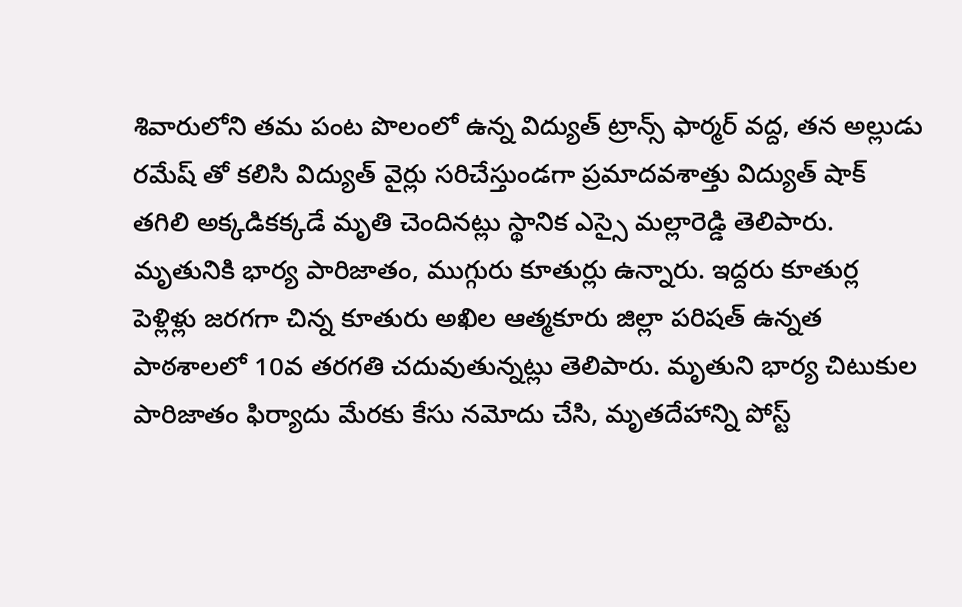శివారులోని తమ పంట పొలంలో ఉన్న విద్యుత్ ట్రాన్స్ ఫార్మర్ వద్ద, తన అల్లుడు రమేష్ తో కలిసి విద్యుత్ వైర్లు సరిచేస్తుండగా ప్రమాదవశాత్తు విద్యుత్ షాక్ తగిలి అక్కడికక్కడే మృతి చెందినట్లు స్థానిక ఎస్సై మల్లారెడ్డి తెలిపారు. మృతునికి భార్య పారిజాతం, ముగ్గురు కూతుర్లు ఉన్నారు. ఇద్దరు కూతుర్ల పెళ్లిళ్లు జరగగా చిన్న కూతురు అఖిల ఆత్మకూరు జిల్లా పరిషత్ ఉన్నత పాఠశాలలో 10వ తరగతి చదువుతున్నట్లు తెలిపారు. మృతుని భార్య చిటుకుల పారిజాతం ఫిర్యాదు మేరకు కేసు నమోదు చేసి, మృతదేహాన్ని పోస్ట్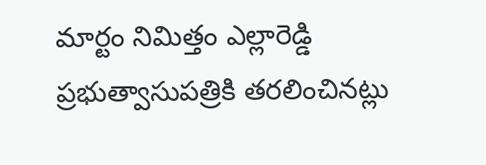మార్టం నిమిత్తం ఎల్లారెడ్డి ప్రభుత్వాసుపత్రికి తరలించినట్లు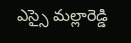ఎస్సై మల్లారెడ్డి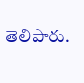తెలిపారు.